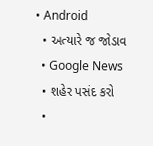• Android
  • અત્યારે જ જોડાવ
  • Google News
  • શહેર પસંદ કરો
  •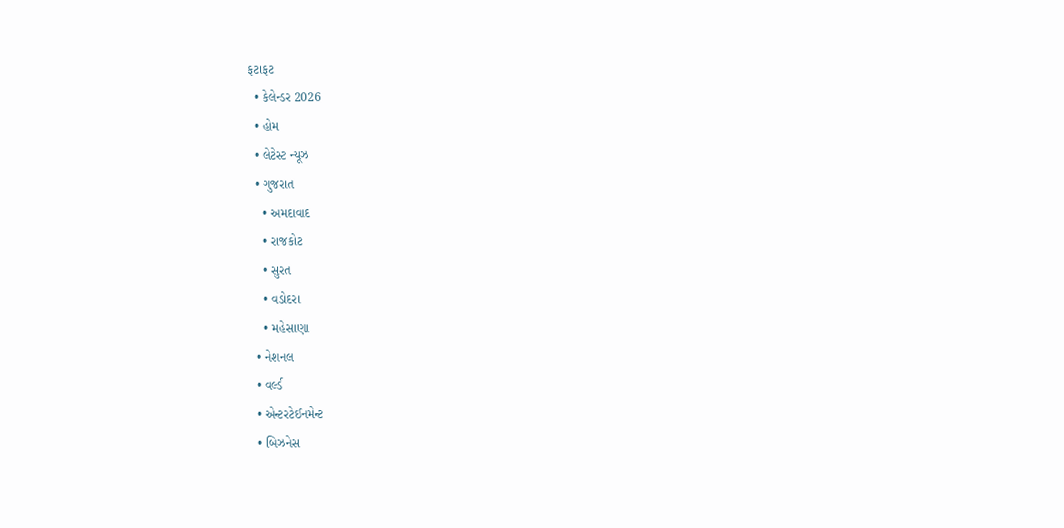ફટાફટ
  • કેલેન્ડર 2026
  • હોમ
  • લેટેસ્ટ ન્યૂઝ
  • ગુજરાત
    • અમદાવાદ
    • રાજકોટ
    • સુરત
    • વડોદરા
    • મહેસાણા
  • નેશનલ
  • વર્લ્ડ
  • એન્ટરટેઈનમેન્ટ
  • બિઝનેસ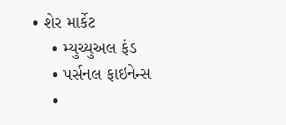• શેર માર્કેટ
    • મ્યુચ્યુઅલ ફંડ
    • પર્સનલ ફાઇનેન્સ
    •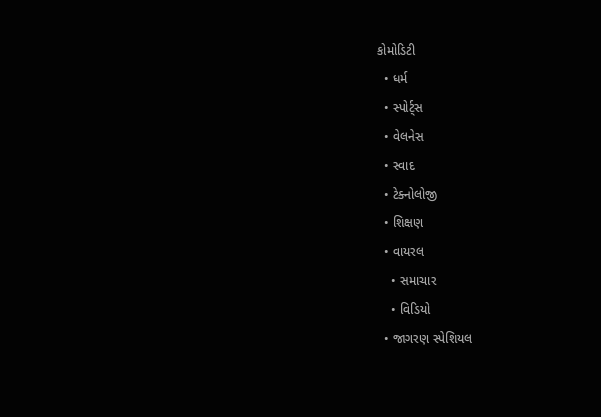કોમોડિટી
  • ધર્મ
  • સ્પોર્ટ્સ
  • વેલનેસ
  • સ્વાદ
  • ટેક્નોલોજી
  • શિક્ષણ
  • વાયરલ
    • સમાચાર
    • વિડિયો
  • જાગરણ સ્પેશિયલ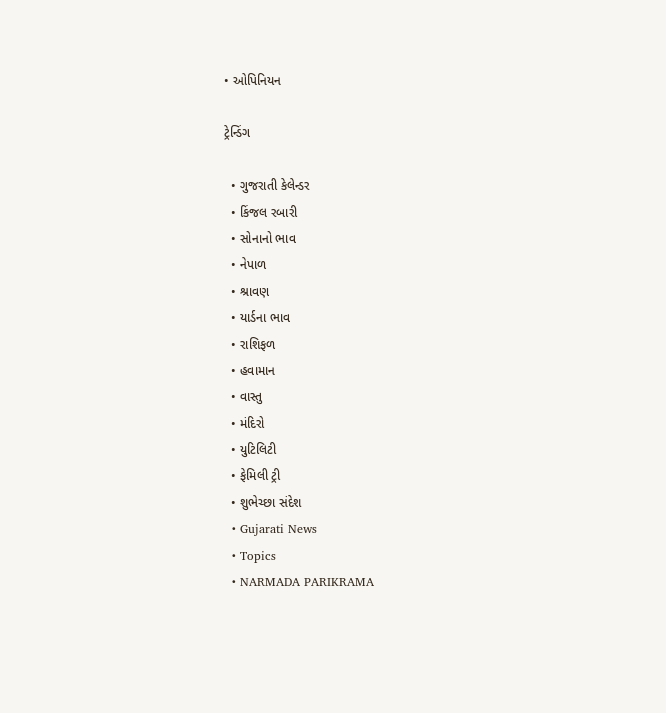• ઓપિનિયન

ટ્રેન્ડિંગ

  • ગુજરાતી કેલેન્ડર
  • કિંજલ રબારી
  • સોનાનો ભાવ
  • નેપાળ
  • શ્રાવણ
  • યાર્ડના ભાવ
  • રાશિફળ
  • હવામાન
  • વાસ્તુ
  • મંદિરો
  • યુટિલિટી
  • ફેમિલી ટ્રી
  • શુભેચ્છા સંદેશ
  • Gujarati News
  • Topics
  • NARMADA PARIKRAMA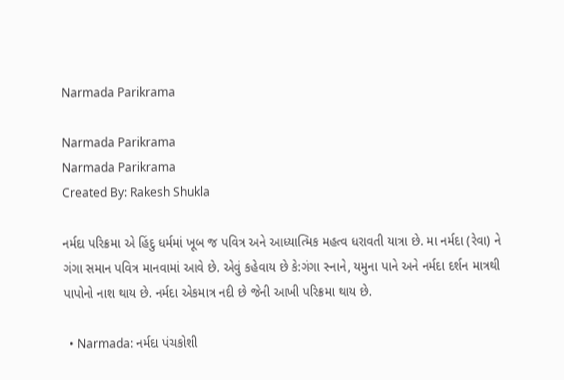Narmada Parikrama

Narmada Parikrama
Narmada Parikrama
Created By: Rakesh Shukla

નર્મદા પરિક્રમા એ હિંદુ ધર્મમાં ખૂબ જ પવિત્ર અને આધ્યાત્મિક મહત્વ ધરાવતી યાત્રા છે. મા નર્મદા (રેવા) ને ગંગા સમાન પવિત્ર માનવામાં આવે છે. એવું કહેવાય છે કે:ગંગા સ્નાને, યમુના પાને અને નર્મદા દર્શન માત્રથી પાપોનો નાશ થાય છે. નર્મદા એકમાત્ર નદી છે જેની આખી પરિક્રમા થાય છે.

  • Narmada: નર્મદા પંચકોશી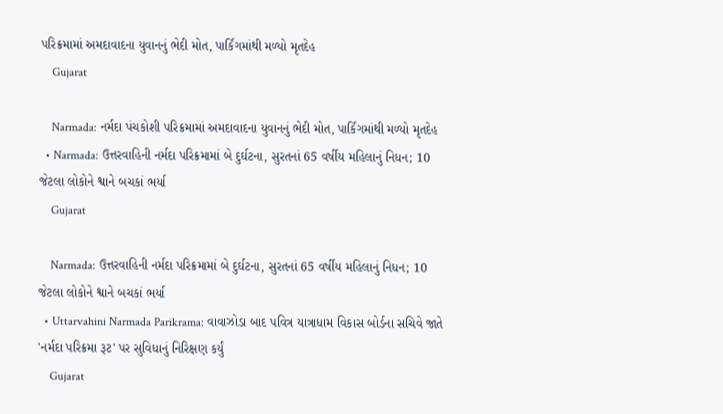પરિક્રમામાં અમદાવાદના યુવાનનું ભેદી મોત, પાર્કિંગમાંથી મળ્યો મૃતદેહ
    Gujarat

    Narmada: નર્મદા પંચકોશી પરિક્રમામાં અમદાવાદના યુવાનનું ભેદી મોત, પાર્કિંગમાંથી મળ્યો મૃતદેહ
  • Narmada: ઉત્તરવાહિની નર્મદા પરિક્રમામાં બે દુર્ઘટના, સુરતનાં 65 વર્ષીય મહિલાનું નિધન; 10 જેટલા લોકોને શ્વાને બચકાં ભર્યા
    Gujarat

    Narmada: ઉત્તરવાહિની નર્મદા પરિક્રમામાં બે દુર્ઘટના, સુરતનાં 65 વર્ષીય મહિલાનું નિધન; 10 જેટલા લોકોને શ્વાને બચકાં ભર્યા
  • Uttarvahini Narmada Parikrama: વાવાઝોડા બાદ પવિત્ર યાત્રાધામ વિકાસ બોર્ડના સચિવે જાતે 'નર્મદા પરિક્રમા રૂટ' પર સુવિધાનું નિરિક્ષણ કર્યું
    Gujarat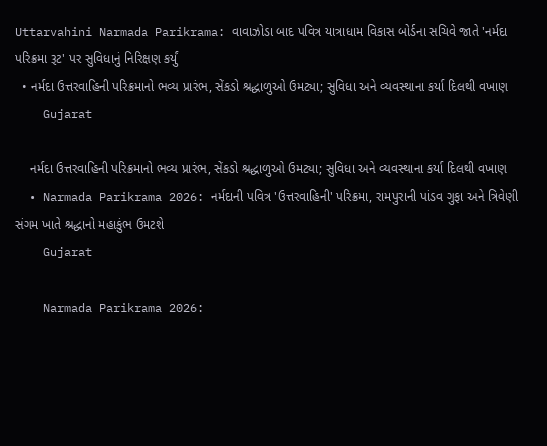Uttarvahini Narmada Parikrama: વાવાઝોડા બાદ પવિત્ર યાત્રાધામ વિકાસ બોર્ડના સચિવે જાતે 'નર્મદા પરિક્રમા રૂટ' પર સુવિધાનું નિરિક્ષણ કર્યું
  • નર્મદા ઉત્તરવાહિની પરિક્રમાનો ભવ્ય પ્રારંભ, સેંકડો શ્રદ્ધાળુઓ ઉમટ્યા; સુવિધા અને વ્યવસ્થાના કર્યા દિલથી વખાણ
    Gujarat

    નર્મદા ઉત્તરવાહિની પરિક્રમાનો ભવ્ય પ્રારંભ, સેંકડો શ્રદ્ધાળુઓ ઉમટ્યા; સુવિધા અને વ્યવસ્થાના કર્યા દિલથી વખાણ
  • Narmada Parikrama 2026: નર્મદાની પવિત્ર 'ઉત્તરવાહિની' પરિક્રમા, રામપુરાની પાંડવ ગુફા અને ત્રિવેણી સંગમ ખાતે શ્રદ્ધાનો મહાકુંભ ઉમટશે
    Gujarat

    Narmada Parikrama 2026: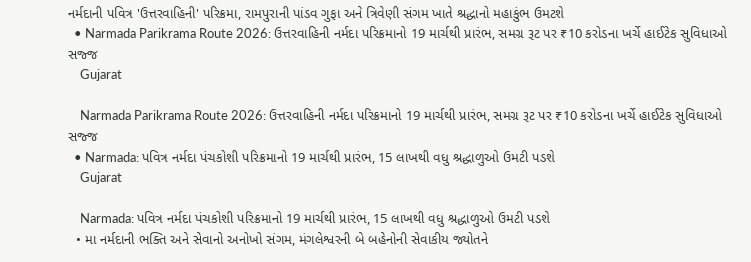નર્મદાની પવિત્ર 'ઉત્તરવાહિની' પરિક્રમા, રામપુરાની પાંડવ ગુફા અને ત્રિવેણી સંગમ ખાતે શ્રદ્ધાનો મહાકુંભ ઉમટશે
  • Narmada Parikrama Route 2026: ઉત્તરવાહિની નર્મદા પરિક્રમાનો 19 માર્ચથી પ્રારંભ, સમગ્ર રૂટ પર ₹10 કરોડના ખર્ચે હાઈટેક સુવિધાઓ સજ્જ
    Gujarat

    Narmada Parikrama Route 2026: ઉત્તરવાહિની નર્મદા પરિક્રમાનો 19 માર્ચથી પ્રારંભ, સમગ્ર રૂટ પર ₹10 કરોડના ખર્ચે હાઈટેક સુવિધાઓ સજ્જ
  • Narmada: પવિત્ર નર્મદા પંચકોશી પરિક્રમાનો 19 માર્ચથી પ્રારંભ, 15 લાખથી વધુ શ્રદ્ધાળુઓ ઉમટી પડશે
    Gujarat

    Narmada: પવિત્ર નર્મદા પંચકોશી પરિક્રમાનો 19 માર્ચથી પ્રારંભ, 15 લાખથી વધુ શ્રદ્ધાળુઓ ઉમટી પડશે
  • મા નર્મદાની ભક્તિ અને સેવાનો અનોખો સંગમ, મંગલેશ્વરની બે બહેનોની સેવાકીય જ્યોતને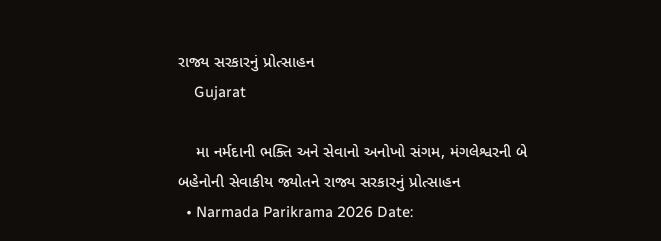રાજ્ય સરકારનું પ્રોત્સાહન
    Gujarat

    મા નર્મદાની ભક્તિ અને સેવાનો અનોખો સંગમ, મંગલેશ્વરની બે બહેનોની સેવાકીય જ્યોતને રાજ્ય સરકારનું પ્રોત્સાહન
  • Narmada Parikrama 2026 Date: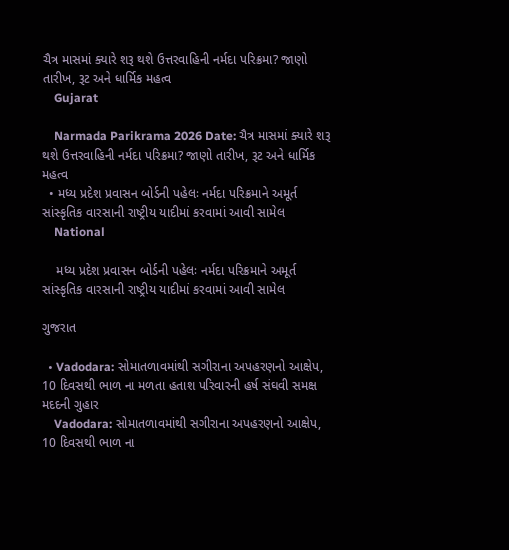ચૈત્ર માસમાં ક્યારે શરૂ થશે ઉત્તરવાહિની નર્મદા પરિક્રમા? જાણો તારીખ, રૂટ અને ધાર્મિક મહત્વ
    Gujarat

    Narmada Parikrama 2026 Date: ચૈત્ર માસમાં ક્યારે શરૂ થશે ઉત્તરવાહિની નર્મદા પરિક્રમા? જાણો તારીખ, રૂટ અને ધાર્મિક મહત્વ
  • મધ્ય પ્રદેશ પ્રવાસન બોર્ડની પહેલઃ નર્મદા પરિક્રમાને અમૂર્ત સાંસ્કૃતિક વારસાની રાષ્ટ્રીય યાદીમાં કરવામાં આવી સામેલ
    National

    મધ્ય પ્રદેશ પ્રવાસન બોર્ડની પહેલઃ નર્મદા પરિક્રમાને અમૂર્ત સાંસ્કૃતિક વારસાની રાષ્ટ્રીય યાદીમાં કરવામાં આવી સામેલ

ગુજરાત

  • Vadodara: સોમાતળાવમાંથી સગીરાના અપહરણનો આક્ષેપ, 10 દિવસથી ભાળ ના મળતા હતાશ પરિવારની હર્ષ સંઘવી સમક્ષ મદદની ગુહાર
    Vadodara: સોમાતળાવમાંથી સગીરાના અપહરણનો આક્ષેપ, 10 દિવસથી ભાળ ના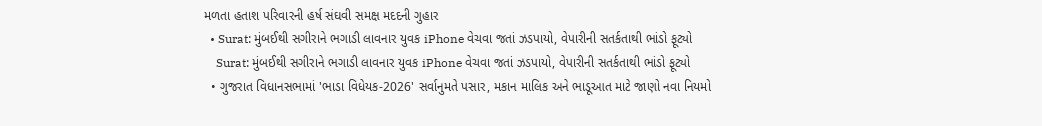મળતા હતાશ પરિવારની હર્ષ સંઘવી સમક્ષ મદદની ગુહાર
  • Surat: મુંબઈથી સગીરાને ભગાડી લાવનાર યુવક iPhone વેચવા જતાં ઝડપાયો, વેપારીની સતર્કતાથી ભાંડો ફૂટ્યો
    Surat: મુંબઈથી સગીરાને ભગાડી લાવનાર યુવક iPhone વેચવા જતાં ઝડપાયો, વેપારીની સતર્કતાથી ભાંડો ફૂટ્યો
  • ગુજરાત વિધાનસભામાં 'ભાડા વિધેયક-2026' સર્વાનુમતે પસાર, મકાન માલિક અને ભાડૂઆત માટે જાણો નવા નિયમો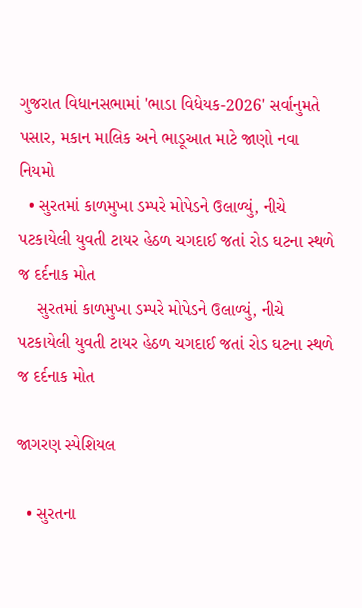ગુજરાત વિધાનસભામાં 'ભાડા વિધેયક-2026' સર્વાનુમતે પસાર, મકાન માલિક અને ભાડૂઆત માટે જાણો નવા નિયમો
  • સુરતમાં કાળમુખા ડમ્પરે મોપેડને ઉલાળ્યું, નીચે પટકાયેલી યુવતી ટાયર હેઠળ ચગદાઈ જતાં રોડ ઘટના સ્થળે જ દર્દનાક મોત
    સુરતમાં કાળમુખા ડમ્પરે મોપેડને ઉલાળ્યું, નીચે પટકાયેલી યુવતી ટાયર હેઠળ ચગદાઈ જતાં રોડ ઘટના સ્થળે જ દર્દનાક મોત

જાગરણ સ્પેશિયલ

  • સુરતના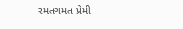રમતગમત પ્રેમી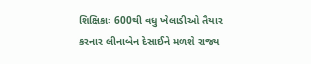શિક્ષિકાઃ 600થી વધુ ખેલાડીઓ તૈયાર કરનાર લીનાબેન દેસાઈને મળશે રાજ્ય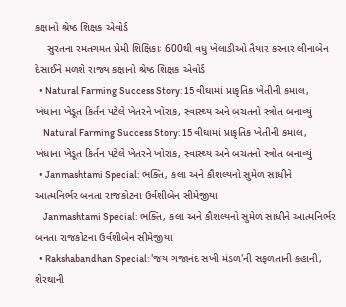કક્ષાનો શ્રેષ્ઠ શિક્ષક એવોર્ડ
    સુરતના રમતગમત પ્રેમી શિક્ષિકાઃ 600થી વધુ ખેલાડીઓ તૈયાર કરનાર લીનાબેન દેસાઈને મળશે રાજ્ય કક્ષાનો શ્રેષ્ઠ શિક્ષક એવોર્ડ
  • Natural Farming Success Story: 15 વીઘામાં પ્રાકૃતિક ખેતીની કમાલ, ખંધાના ખેડૂત કિર્તન પટેલે ખેતરને ખોરાક, સ્વાસ્થ્ય અને બચતનો સ્ત્રોત બનાવ્યું
    Natural Farming Success Story: 15 વીઘામાં પ્રાકૃતિક ખેતીની કમાલ, ખંધાના ખેડૂત કિર્તન પટેલે ખેતરને ખોરાક, સ્વાસ્થ્ય અને બચતનો સ્ત્રોત બનાવ્યું
  • Janmashtami Special: ભક્તિ, કલા અને કૌશલ્યનો સુમેળ સાધીને આત્મનિર્ભર બનતા રાજકોટના ઉર્વશીબેન સીમેજીયા
    Janmashtami Special: ભક્તિ, કલા અને કૌશલ્યનો સુમેળ સાધીને આત્મનિર્ભર બનતા રાજકોટના ઉર્વશીબેન સીમેજીયા
  • Rakshabandhan Special: 'જય ગજાનંદ સખી મંડળ'ની સફળતાની કહાની, શેરથાની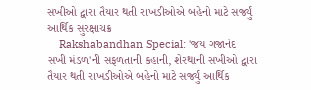સખીઓ દ્વારા તૈયાર થતી રાખડીઓએ બહેનો માટે સર્જ્યું આર્થિક સુરક્ષાચક્ર
    Rakshabandhan Special: 'જય ગજાનંદ સખી મંડળ'ની સફળતાની કહાની, શેરથાની સખીઓ દ્વારા તૈયાર થતી રાખડીઓએ બહેનો માટે સર્જ્યું આર્થિક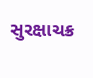સુરક્ષાચક્ર